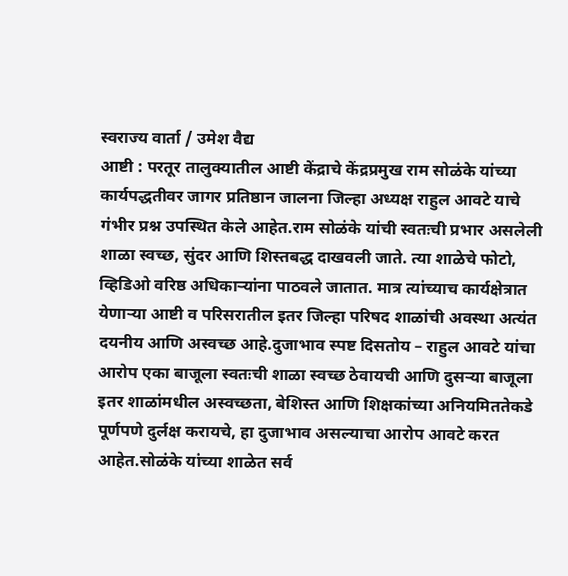स्वराज्य वार्ता / उमेश वैद्य
आष्टी : परतूर तालुक्यातील आष्टी केंद्राचे केंद्रप्रमुख राम सोळंके यांच्या कार्यपद्धतीवर जागर प्रतिष्ठान जालना जिल्हा अध्यक्ष राहुल आवटे याचे गंभीर प्रश्न उपस्थित केले आहेत.राम सोळंके यांची स्वतःची प्रभार असलेली शाळा स्वच्छ, सुंदर आणि शिस्तबद्ध दाखवली जाते. त्या शाळेचे फोटो, व्हिडिओ वरिष्ठ अधिकाऱ्यांना पाठवले जातात. मात्र त्यांच्याच कार्यक्षेत्रात येणाऱ्या आष्टी व परिसरातील इतर जिल्हा परिषद शाळांची अवस्था अत्यंत दयनीय आणि अस्वच्छ आहे.दुजाभाव स्पष्ट दिसतोय – राहुल आवटे यांचा आरोप एका बाजूला स्वतःची शाळा स्वच्छ ठेवायची आणि दुसऱ्या बाजूला इतर शाळांमधील अस्वच्छता, बेशिस्त आणि शिक्षकांच्या अनियमिततेकडे पूर्णपणे दुर्लक्ष करायचे, हा दुजाभाव असल्याचा आरोप आवटे करत आहेत.सोळंके यांच्या शाळेत सर्व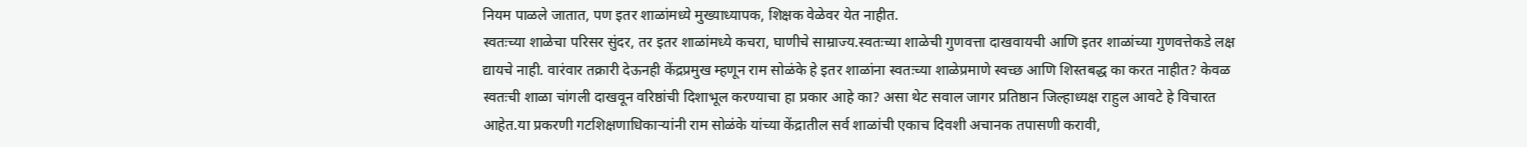नियम पाळले जातात, पण इतर शाळांमध्ये मुख्याध्यापक, शिक्षक वेळेवर येत नाहीत.
स्वतःच्या शाळेचा परिसर सुंदर, तर इतर शाळांमध्ये कचरा, घाणीचे साम्राज्य.स्वतःच्या शाळेची गुणवत्ता दाखवायची आणि इतर शाळांच्या गुणवत्तेकडे लक्ष द्यायचे नाही. वारंवार तक्रारी देऊनही केंद्रप्रमुख म्हणून राम सोळंके हे इतर शाळांना स्वतःच्या शाळेप्रमाणे स्वच्छ आणि शिस्तबद्ध का करत नाहीत? केवळ स्वतःची शाळा चांगली दाखवून वरिष्ठांची दिशाभूल करण्याचा हा प्रकार आहे का? असा थेट सवाल जागर प्रतिष्ठान जिल्हाध्यक्ष राहुल आवटे हे विचारत आहेत.या प्रकरणी गटशिक्षणाधिकाऱ्यांनी राम सोळंके यांच्या केंद्रातील सर्व शाळांची एकाच दिवशी अचानक तपासणी करावी,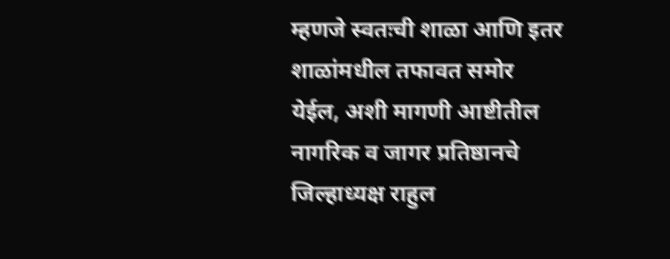म्हणजे स्वतःची शाळा आणि इतर शाळांमधील तफावत समोर येईल, अशी मागणी आष्टीतील नागरिक व जागर प्रतिष्ठानचे जिल्हाध्यक्ष राहुल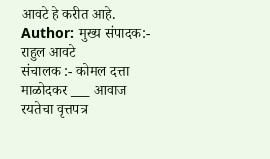आवटे हे करीत आहे.
Author: मुख्य संपादक:- राहुल आवटे
संचालक :- कोमल दत्ता माळोदकर ___ आवाज रयतेचा वृत्तपत्र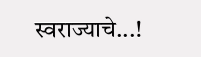स्वराज्याचे...!